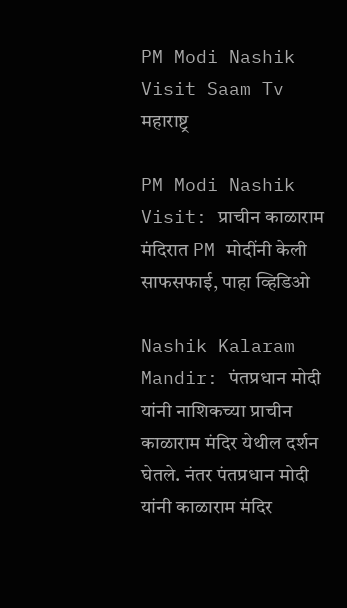PM Modi Nashik Visit Saam Tv
महाराष्ट्र

PM Modi Nashik Visit: प्राचीन काळाराम मंदिरात PM मोदींनी केली साफसफाई, पाहा व्हिडिओ

Nashik Kalaram Mandir: पंतप्रधान मोदी यांनी नाशिकच्या प्राचीन काळाराम मंदिर येथील दर्शन घेतले. नंतर पंतप्रधान मोदी यांनी काळाराम मंदिर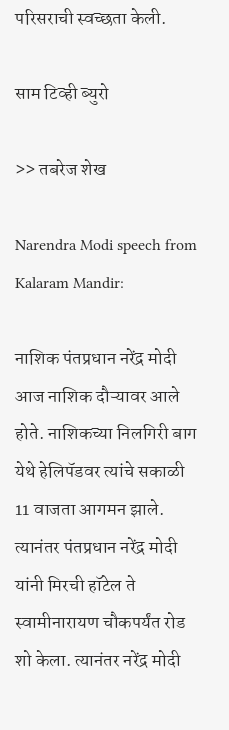परिसराची स्वच्छता केली.

साम टिव्ही ब्युरो

>> तबरेज शेख

Narendra Modi speech from Kalaram Mandir:

नाशिक पंतप्रधान नरेंद्र मोदी आज नाशिक दौऱ्यावर आले होते. नाशिकच्या निलगिरी बाग येथे हेलिपॅडवर त्यांचे सकाळी 11 वाजता आगमन झाले. त्यानंतर पंतप्रधान नरेंद्र मोदी यांनी मिरची हॉटेल ते स्वामीनारायण चौकपर्यंत रोड शो केला. त्यानंतर नरेंद्र मोदी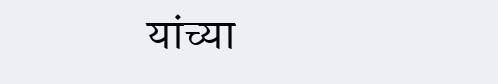यांच्या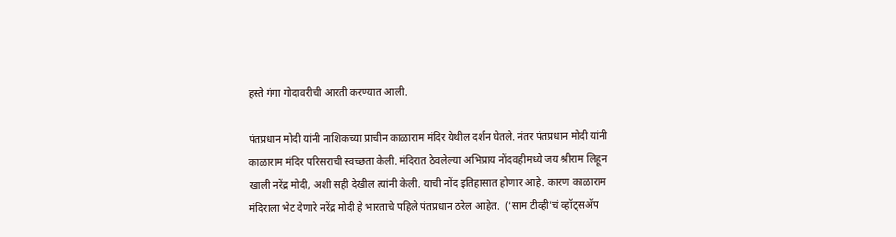हस्ते गंगा गोदावरीची आरती करण्यात आली.

पंतप्रधान मोदी यांनी नाशिकच्या प्राचीन काळाराम मंदिर येथील दर्शन घेतले. नंतर पंतप्रधान मोदी यांनी काळाराम मंदिर परिसराची स्वच्छता केली. मंदिरात ठेवलेल्या अभिप्राय नोंदवहीमध्ये जय श्रीराम लिहून खाली नरेंद्र मोदी, अशी सही देखील त्यांनी केली. याची नोंद इतिहासात होणार आहे. कारण काळाराम मंदिराला भेट देणारे नरेंद्र मोदी हे भारताचे पहिले पंतप्रधान ठरेल आहेत.  ('साम टीव्ही'चं व्हॉट्सअ‍ॅप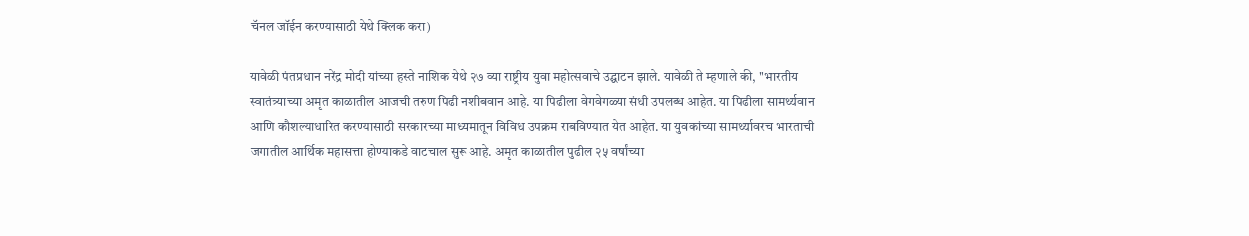चॅनल जॉईन करण्यासाठी येथे क्लिक करा)

यावेळी पंतप्रधान नरेंद्र मोदी यांच्या हस्ते नाशिक येथे २७ व्या राष्ट्रीय युवा महोत्सवाचे उद्घाटन झाले. यावेळी ते म्हणाले की, ''भारतीय स्वातंत्र्याच्या अमृत काळातील आजची तरुण पिढी नशीबवान आहे. या पिढीला वेगवेगळ्या संधी उपलब्ध आहेत. या पिढीला सामर्थ्यवान आणि कौशल्याधारित करण्यासाठी सरकारच्या माध्यमातून विविध उपक्रम राबविण्यात येत आहेत. या युवकांच्या सामर्थ्यावरच भारताची जगातील आर्थिक महासत्ता होण्याकडे वाटचाल सुरू आहे. अमृत काळातील पुढील २५ वर्षांच्या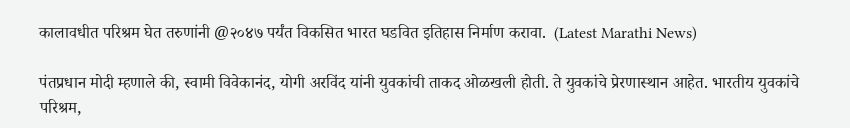कालावधीत परिश्रम घेत तरुणांनी @२०४७ पर्यंत विकसित भारत घडवित इतिहास निर्माण करावा.  (Latest Marathi News)

पंतप्रधान मोदी म्हणाले की, स्वामी विवेकानंद, योगी अरविंद यांनी युवकांची ताकद ओळखली होती. ते युवकांचे प्रेरणास्थान आहेत. भारतीय युवकांचे परिश्रम,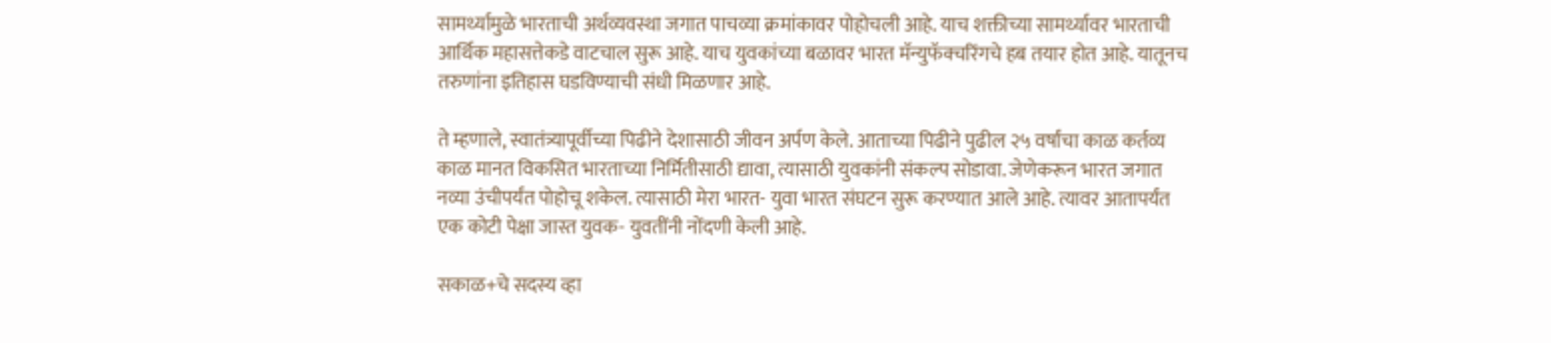सामर्थ्यामुळे भारताची अर्थव्यवस्था जगात पाचव्या क्रमांकावर पोहोचली आहे. याच शक्तीच्या सामर्थ्यावर भारताची आर्थिक महासत्तेकडे वाटचाल सुरू आहे. याच युवकांच्या बळावर भारत मॅन्युफॅक्चरिंगचे हब तयार होत आहे. यातूनच तरुणांना इतिहास घडविण्याची संधी मिळणार आहे.

ते म्हणाले, स्वातंत्र्यापूर्वीच्या पिढीने देशासाठी जीवन अर्पण केले. आताच्या पिढीने पुढील २५ वर्षांचा काळ कर्तव्य काळ मानत विकसित भारताच्या निर्मितीसाठी द्यावा, त्यासाठी युवकांनी संकल्प सोडावा. जेणेकरून भारत जगात नव्या उंचीपर्यंत पोहोचू शकेल. त्यासाठी मेरा भारत- युवा भारत संघटन सुरू करण्यात आले आहे. त्यावर आतापर्यंत एक कोटी पेक्षा जास्त युवक- युवतींनी नोंदणी केली आहे.

सकाळ+चे सदस्य व्हा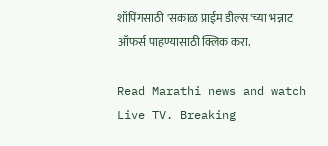शॉपिंगसाठी 'सकाळ प्राईम डील्स'च्या भन्नाट ऑफर्स पाहण्यासाठी क्लिक करा.

Read Marathi news and watch Live TV. Breaking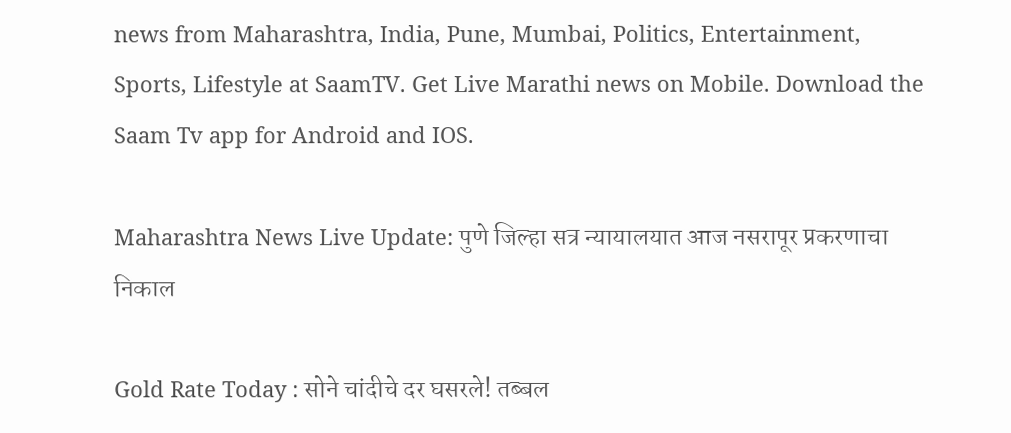news from Maharashtra, India, Pune, Mumbai, Politics, Entertainment, Sports, Lifestyle at SaamTV. Get Live Marathi news on Mobile. Download the Saam Tv app for Android and IOS.

Maharashtra News Live Update: पुणे जिल्हा सत्र न्यायालयात आज नसरापूर प्रकरणाचा निकाल

Gold Rate Today : सोने चांदीचे दर घसरले! तब्बल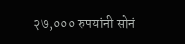२७,००० रुपयांनी सोनं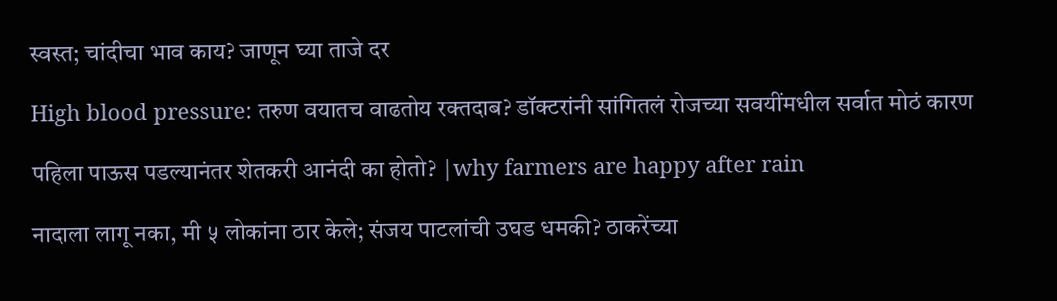स्वस्त; चांदीचा भाव काय? जाणून घ्या ताजे दर

High blood pressure: तरुण वयातच वाढतोय रक्तदाब? डॉक्टरांनी सांगितलं रोजच्या सवयींमधील सर्वात मोठं कारण

पहिला पाऊस पडल्यानंतर शेतकरी आनंदी का होतो? |why farmers are happy after rain

नादाला लागू नका, मी ५ लोकांना ठार केले; संजय पाटलांची उघड धमकी? ठाकरेंच्या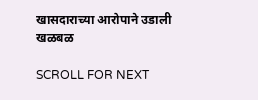खासदाराच्या आरोपाने उडाली खळबळ

SCROLL FOR NEXT